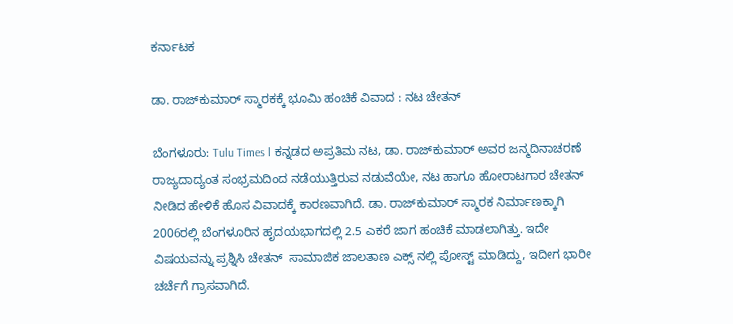ಕರ್ನಾಟಕ

ಡಾ. ರಾಜ್‌ಕುಮಾರ್ ಸ್ಮಾರಕಕ್ಕೆ ಭೂಮಿ ಹಂಚಿಕೆ ವಿವಾದ : ನಟ ಚೇತನ್

ಬೆಂಗಳೂರು: Tulu Times l ಕನ್ನಡದ ಅಪ್ರತಿಮ ನಟ, ಡಾ. ರಾಜ್‌ಕುಮಾರ್ ಅವರ ಜನ್ಮದಿನಾಚರಣೆ ರಾಜ್ಯದಾದ್ಯಂತ ಸಂಭ್ರಮದಿಂದ ನಡೆಯುತ್ತಿರುವ ನಡುವೆಯೇ, ನಟ ಹಾಗೂ ಹೋರಾಟಗಾರ ಚೇತನ್ ನೀಡಿದ ಹೇಳಿಕೆ ಹೊಸ ವಿವಾದಕ್ಕೆ ಕಾರಣವಾಗಿದೆ. ಡಾ. ರಾಜ್‌ಕುಮಾರ್ ಸ್ಮಾರಕ ನಿರ್ಮಾಣಕ್ಕಾಗಿ 2006ರಲ್ಲಿ ಬೆಂಗಳೂರಿನ ಹೃದಯಭಾಗದಲ್ಲಿ 2.5 ಎಕರೆ ಜಾಗ ಹಂಚಿಕೆ ಮಾಡಲಾಗಿತ್ತು. ಇದೇ ವಿಷಯವನ್ನು ಪ್ರಶ್ನಿಸಿ ಚೇತನ್  ಸಾಮಾಜಿಕ ಜಾಲತಾಣ ಎಕ್ಸ್ ನಲ್ಲಿ ಪೋಸ್ಟ್ ಮಾಡಿದ್ದು, ಇದೀಗ ಭಾರೀ ಚರ್ಚೆಗೆ ಗ್ರಾಸವಾಗಿದೆ.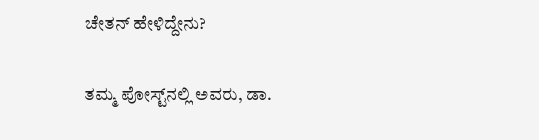ಚೇತನ್ ಹೇಳಿದ್ದೇನು?

ತಮ್ಮ ಪೋಸ್ಟ್‌ನಲ್ಲಿ ಅವರು, ಡಾ.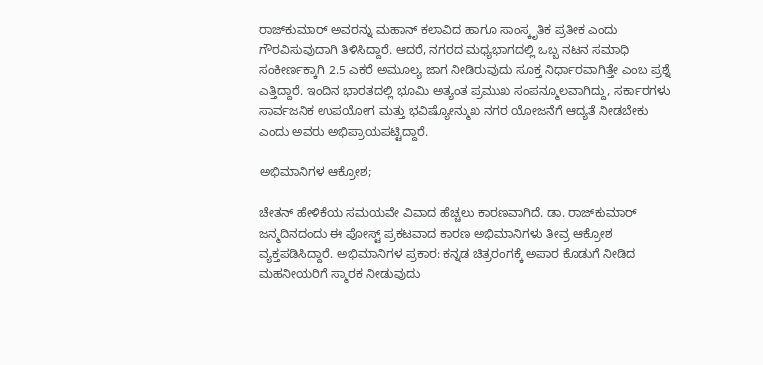ರಾಜ್‌ಕುಮಾರ್ ಅವರನ್ನು ಮಹಾನ್ ಕಲಾವಿದ ಹಾಗೂ ಸಾಂಸ್ಕೃತಿಕ ಪ್ರತೀಕ ಎಂದು ಗೌರವಿಸುವುದಾಗಿ ತಿಳಿಸಿದ್ದಾರೆ. ಆದರೆ, ನಗರದ ಮಧ್ಯಭಾಗದಲ್ಲಿ ಒಬ್ಬ ನಟನ ಸಮಾಧಿ ಸಂಕೀರ್ಣಕ್ಕಾಗಿ 2.5 ಎಕರೆ ಅಮೂಲ್ಯ ಜಾಗ ನೀಡಿರುವುದು ಸೂಕ್ತ ನಿರ್ಧಾರವಾಗಿತ್ತೇ ಎಂಬ ಪ್ರಶ್ನೆ ಎತ್ತಿದ್ದಾರೆ. ಇಂದಿನ ಭಾರತದಲ್ಲಿ ಭೂಮಿ ಅತ್ಯಂತ ಪ್ರಮುಖ ಸಂಪನ್ಮೂಲವಾಗಿದ್ದು, ಸರ್ಕಾರಗಳು ಸಾರ್ವಜನಿಕ ಉಪಯೋಗ ಮತ್ತು ಭವಿಷ್ಯೋನ್ಮುಖ ನಗರ ಯೋಜನೆಗೆ ಆದ್ಯತೆ ನೀಡಬೇಕು ಎಂದು ಅವರು ಅಭಿಪ್ರಾಯಪಟ್ಟಿದ್ದಾರೆ.

ಅಭಿಮಾನಿಗಳ ಆಕ್ರೋಶ;

ಚೇತನ್ ಹೇಳಿಕೆಯ ಸಮಯವೇ ವಿವಾದ ಹೆಚ್ಚಲು ಕಾರಣವಾಗಿದೆ. ಡಾ. ರಾಜ್‌ಕುಮಾರ್ ಜನ್ಮದಿನದಂದು ಈ ಪೋಸ್ಟ್ ಪ್ರಕಟವಾದ ಕಾರಣ ಅಭಿಮಾನಿಗಳು ತೀವ್ರ ಆಕ್ರೋಶ ವ್ಯಕ್ತಪಡಿಸಿದ್ದಾರೆ. ಅಭಿಮಾನಿಗಳ ಪ್ರಕಾರ: ಕನ್ನಡ ಚಿತ್ರರಂಗಕ್ಕೆ ಅಪಾರ ಕೊಡುಗೆ ನೀಡಿದ ಮಹನೀಯರಿಗೆ ಸ್ಮಾರಕ ನೀಡುವುದು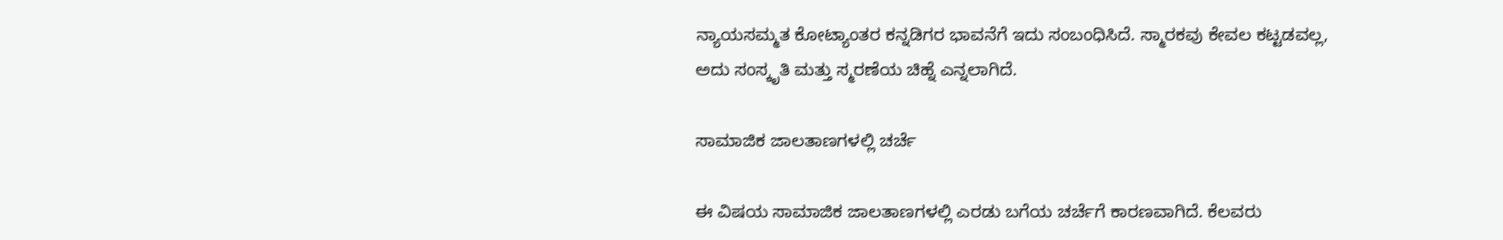ನ್ಯಾಯಸಮ್ಮತ ಕೋಟ್ಯಾಂತರ ಕನ್ನಡಿಗರ ಭಾವನೆಗೆ ಇದು ಸಂಬಂಧಿಸಿದೆ. ಸ್ಮಾರಕವು ಕೇವಲ ಕಟ್ಟಡವಲ್ಲ, ಅದು ಸಂಸ್ಕೃತಿ ಮತ್ತು ಸ್ಮರಣೆಯ ಚಿಹ್ನೆ ಎನ್ನಲಾಗಿದೆ.

ಸಾಮಾಜಿಕ ಜಾಲತಾಣಗಳಲ್ಲಿ ಚರ್ಚೆ

ಈ ವಿಷಯ ಸಾಮಾಜಿಕ ಜಾಲತಾಣಗಳಲ್ಲಿ ಎರಡು ಬಗೆಯ ಚರ್ಚೆಗೆ ಕಾರಣವಾಗಿದೆ. ಕೆಲವರು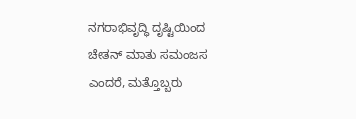ನಗರಾಭಿವೃದ್ಧಿ ದೃಷ್ಟಿಯಿಂದ ಚೇತನ್ ಮಾತು ಸಮಂಜಸ ಎಂದರೆ, ಮತ್ತೊಬ್ಬರು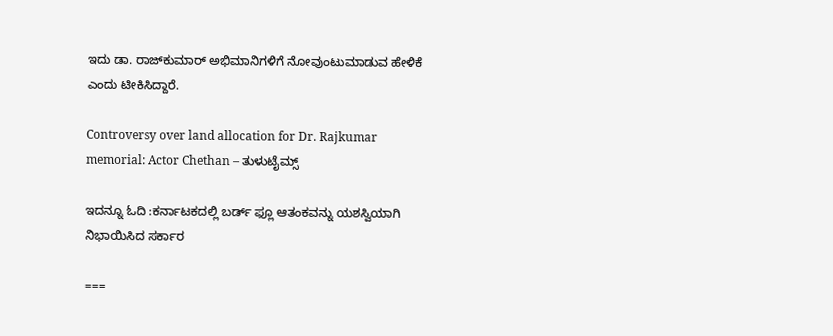ಇದು ಡಾ. ರಾಜ್‌ಕುಮಾರ್ ಅಭಿಮಾನಿಗಳಿಗೆ ನೋವುಂಟುಮಾಡುವ ಹೇಳಿಕೆ ಎಂದು ಟೀಕಿಸಿದ್ದಾರೆ.

Controversy over land allocation for Dr. Rajkumar memorial: Actor Chethan – ತುಳುಟೈಮ್ಸ್

ಇದನ್ನೂ ಓದಿ :ಕರ್ನಾಟಕದಲ್ಲಿ ಬರ್ಡ್ ಫ್ಲೂ ಆತಂಕವನ್ನು ಯಶಸ್ವಿಯಾಗಿ ನಿಭಾಯಿಸಿದ ಸರ್ಕಾರ

===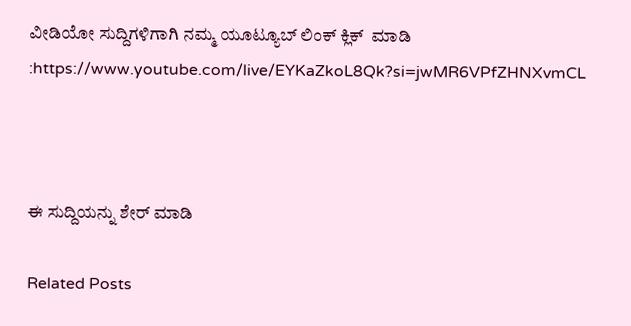ವೀಡಿಯೋ ಸುದ್ದಿಗಳಿಗಾಗಿ ನಮ್ಮ ಯೂಟ್ಯೂಬ್ ಲಿಂಕ್ ಕ್ಲಿಕ್  ಮಾಡಿ :https://www.youtube.com/live/EYKaZkoL8Qk?si=jwMR6VPfZHNXvmCL



ಈ ಸುದ್ದಿಯನ್ನು ಶೇರ್ ಮಾಡಿ

Related Posts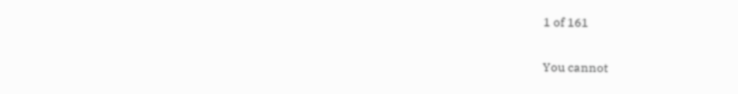1 of 161

You cannot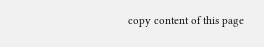copy content of this page